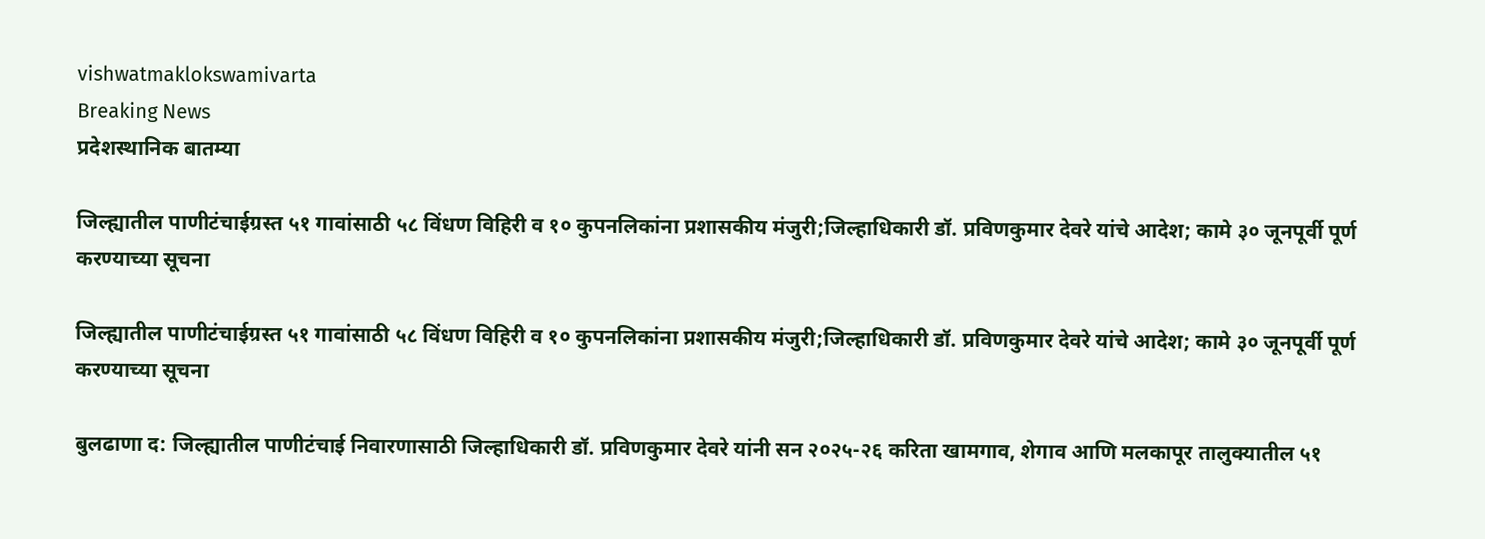vishwatmaklokswamivarta
Breaking News
प्रदेशस्थानिक बातम्या

जिल्ह्यातील पाणीटंचाईग्रस्त ५१ गावांसाठी ५८ विंधण विहिरी व १० कुपनलिकांना प्रशासकीय मंजुरी;जिल्हाधिकारी डॉ. प्रविणकुमार देवरे यांचे आदेश; कामे ३० जूनपूर्वी पूर्ण करण्याच्या सूचना

जिल्ह्यातील पाणीटंचाईग्रस्त ५१ गावांसाठी ५८ विंधण विहिरी व १० कुपनलिकांना प्रशासकीय मंजुरी;जिल्हाधिकारी डॉ. प्रविणकुमार देवरे यांचे आदेश; कामे ३० जूनपूर्वी पूर्ण करण्याच्या सूचना

बुलढाणा द: जिल्ह्यातील पाणीटंचाई निवारणासाठी जिल्हाधिकारी डॉ. प्रविणकुमार देवरे यांनी सन २०२५-२६ करिता खामगाव, शेगाव आणि मलकापूर तालुक्यातील ५१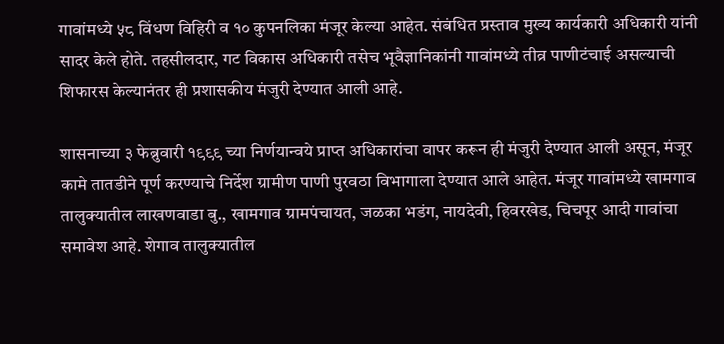गावांमध्ये ५८ विंधण विहिरी व १० कुपनलिका मंजूर केल्या आहेत. संबंधित प्रस्ताव मुख्य कार्यकारी अधिकारी यांनी सादर केले होते. तहसीलदार, गट विकास अधिकारी तसेच भूवैज्ञानिकांनी गावांमध्ये तीव्र पाणीटंचाई असल्याची शिफारस केल्यानंतर ही प्रशासकीय मंजुरी देण्यात आली आहे.

शासनाच्या ३ फेब्रुवारी १९९९ च्या निर्णयान्वये प्राप्त अधिकारांचा वापर करून ही मंजुरी देण्यात आली असून, मंजूर कामे तातडीने पूर्ण करण्याचे निर्देश ग्रामीण पाणी पुरवठा विभागाला देण्यात आले आहेत. मंजूर गावांमध्ये खामगाव तालुक्यातील लाखणवाडा बु., खामगाव ग्रामपंचायत, जळका भडंग, नायदेवी, हिवरखेड, चिचपूर आदी गावांचा समावेश आहे. शेगाव तालुक्यातील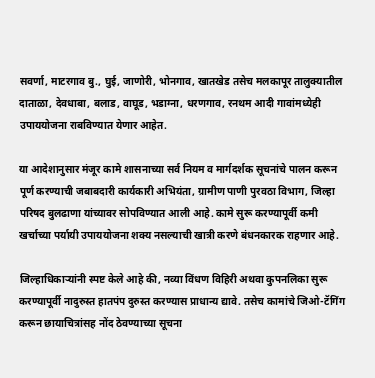सवर्णा, माटरगाव बु., घुई, जाणोरी, भोनगाव, खातखेड तसेच मलकापूर तालुक्यातील दाताळा, देवधाबा, बलाड, वाघूड, भडाग्ना, धरणगाव, रनथम आदी गावांमध्येही उपाययोजना राबविण्यात येणार आहेत.

या आदेशानुसार मंजूर कामे शासनाच्या सर्व नियम व मार्गदर्शक सूचनांचे पालन करून पूर्ण करण्याची जबाबदारी कार्यकारी अभियंता, ग्रामीण पाणी पुरवठा विभाग, जिल्हा परिषद बुलढाणा यांच्यावर सोपविण्यात आली आहे. कामे सुरू करण्यापूर्वी कमी खर्चाच्या पर्यायी उपाययोजना शक्य नसल्याची खात्री करणे बंधनकारक राहणार आहे.

जिल्हाधिकाऱ्यांनी स्पष्ट केले आहे की, नव्या विंधण विहिरी अथवा कुपनलिका सुरू करण्यापूर्वी नादुरुस्त हातपंप दुरुस्त करण्यास प्राधान्य द्यावे. तसेच कामांचे जिओ-टॅगिंग करून छायाचित्रांसह नोंद ठेवण्याच्या सूचना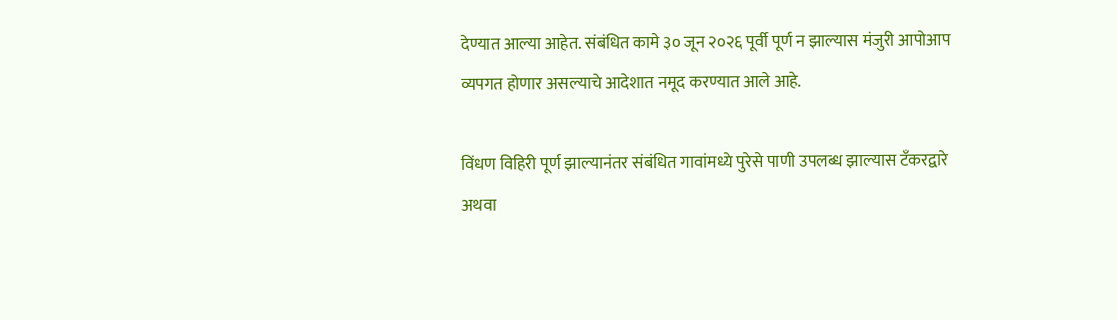देण्यात आल्या आहेत. संबंधित कामे ३० जून २०२६ पूर्वी पूर्ण न झाल्यास मंजुरी आपोआप व्यपगत होणार असल्याचे आदेशात नमूद करण्यात आले आहे.

विंधण विहिरी पूर्ण झाल्यानंतर संबंधित गावांमध्ये पुरेसे पाणी उपलब्ध झाल्यास टँकरद्वारे अथवा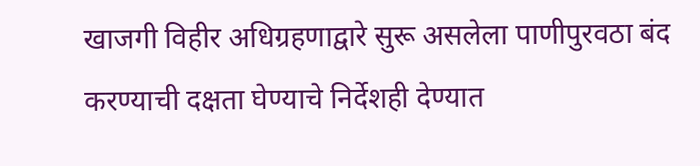खाजगी विहीर अधिग्रहणाद्वारे सुरू असलेला पाणीपुरवठा बंद करण्याची दक्षता घेण्याचे निर्देशही देण्यात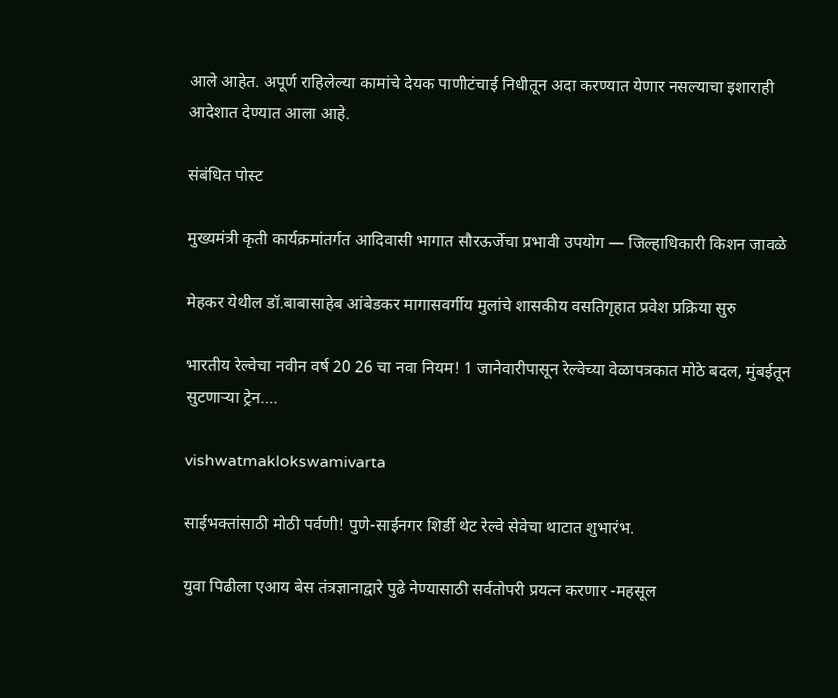आले आहेत. अपूर्ण राहिलेल्या कामांचे देयक पाणीटंचाई निधीतून अदा करण्यात येणार नसल्याचा इशाराही आदेशात देण्यात आला आहे.

संबंधित पोस्ट

मुख्यमंत्री कृती कार्यक्रमांतर्गत आदिवासी भागात सौरऊर्जेचा प्रभावी उपयोग — जिल्हाधिकारी किशन जावळे

मेहकर येथील डॉ.बाबासाहेब आंबेडकर मागासवर्गीय मुलांचे शासकीय वसतिगृहात प्रवेश प्रक्रिया सुरु

भारतीय रेल्वेचा नवीन वर्ष 20 26 चा नवा नियम! 1 जानेवारीपासून रेल्वेच्या वेळापत्रकात मोठे बदल, मुंबईतून सुटणाऱ्या ट्रेन….

vishwatmaklokswamivarta

साईभक्तांसाठी मोठी पर्वणी! पुणे-साईनगर शिर्डी थेट रेल्वे सेवेचा थाटात शुभारंभ.

युवा पिढीला एआय बेस तंत्रज्ञानाद्वारे पुढे नेण्यासाठी सर्वतोपरी प्रयत्न करणार -महसूल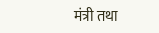मंत्री तथा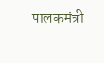पालकमंत्री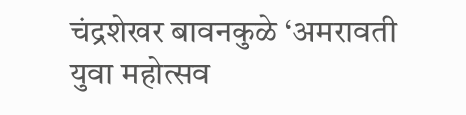चंद्रशेखर बावनकुळे ‘अमरावती युवा महोत्सव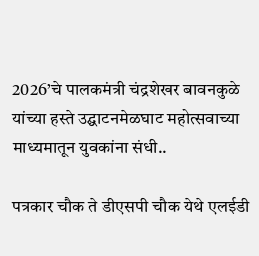2026’चे पालकमंत्री चंद्रशेखर बावनकुळे यांच्या हस्ते उद्घाटनमेळघाट महोत्सवाच्या माध्यमातून युवकांना संधी..

पत्रकार चौक ते डीएसपी चौक येथे एलईडी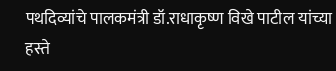पथदिव्यांचे पालकमंत्री डॉ.राधाकृष्ण विखे पाटील यांच्या हस्ते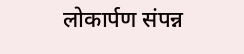लोकार्पण संपन्न